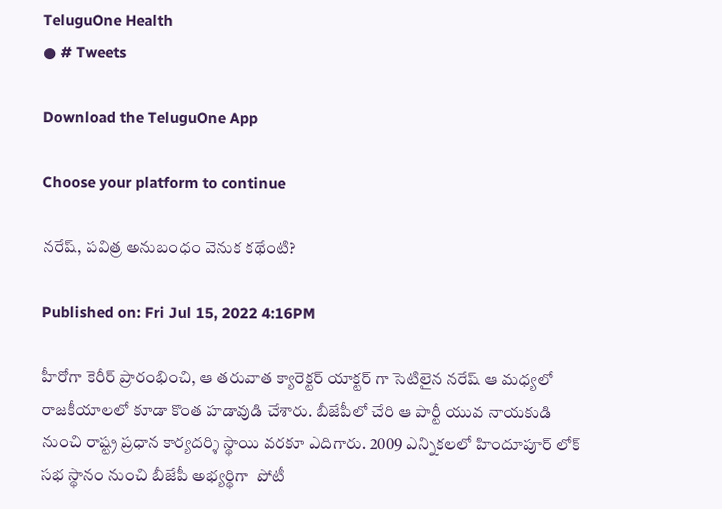TeluguOne Health
● # Tweets

Download the TeluguOne App

Choose your platform to continue

నరేష్, పవిత్ర అనుబంధం వెనుక కథేంటి?

Published on: Fri Jul 15, 2022 4:16PM

హీరోగా కెరీర్ ప్రారంభించి, ఆ తరువాత క్యారెక్టర్ యాక్టర్ గా సెటిలైన నరేష్ ఆ మధ్యలో రాజకీయాలలో కూడా కొంత హడావుడి చేశారు. బీజేపీలో చేరి ఆ పార్టీ యువ నాయకుడి నుంచి రాష్ట్ర ప్రధాన కార్యదర్శి స్థాయి వరకూ ఎదిగారు. 2009 ఎన్నికలలో హిందూపూర్ లోక్ సభ స్థానం నుంచి బీజేపీ అభ్యర్థిగా  పోటీ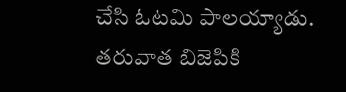చేసి ఓటమి పాలయ్యాడు. తరువాత బిజెపికి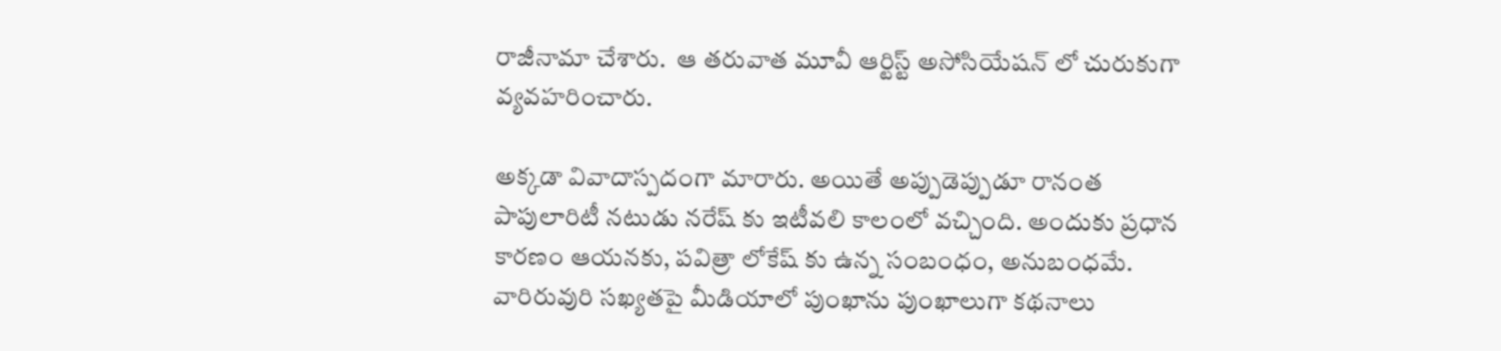రాజీనామా చేశారు.  ఆ తరువాత మూవీ ఆర్టిస్ట్ అసోసియేషన్ లో చురుకుగా వ్యవహరించారు.

అక్కడా వివాదాస్పదంగా మారారు. అయితే అప్పుడెప్పుడూ రానంత పాపులారిటీ నటుడు నరేష్ కు ఇటీవలి కాలంలో వచ్చింది. అందుకు ప్రధాన కారణం ఆయనకు, పవిత్రా లోకేష్ కు ఉన్న సంబంధం, అనుబంధమే. వారిరువురి సఖ్యతపై మీడియాలో పుంఖాను పుంఖాలుగా కథనాలు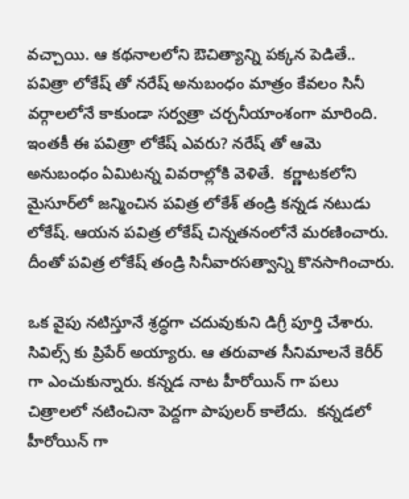వచ్చాయి. ఆ కథనాలలోని ఔచిత్యాన్ని పక్కన పెడితే.. పవిత్రా లోకేష్ తో నరేష్ అనుబంధం మాత్రం కేవలం సినీ వర్గాలలోనే కాకుండా సర్వత్రా చర్చనీయాంశంగా మారింది. ఇంతకీ ఈ పవిత్రా లోకేష్ ఎవరు? నరేష్ తో ఆమె అనుబంధం ఏమిటన్న వివరాల్లోకి వెళితే.  కర్ణాటకలోని  మైసూర్‌లో జన్మించిన పవిత్ర లోకేశ్ తండ్రి కన్నడ నటుడు లోకేష్. ఆయన పవిత్ర లోకేష్ చిన్నతనంలోనే మరణించారు. దీంతో పవిత్ర లోకేష్ తండ్రి సినీవారసత్వాన్ని కొనసాగించారు.

ఒక వైపు నటిస్తూనే శ్రద్ధగా చదువుకుని డిగ్రీ పూర్తి చేశారు. సివిల్స్ కు ప్రిపేర్ అయ్యారు. ఆ తరువాత సీనిమాలనే కెరీర్ గా ఎంచుకున్నారు. కన్నడ నాట హీరోయిన్ గా పలు చిత్రాలలో నటించినా పెద్దగా పాపులర్ కాలేదు.  కన్నడలో హీరోయిన్ గా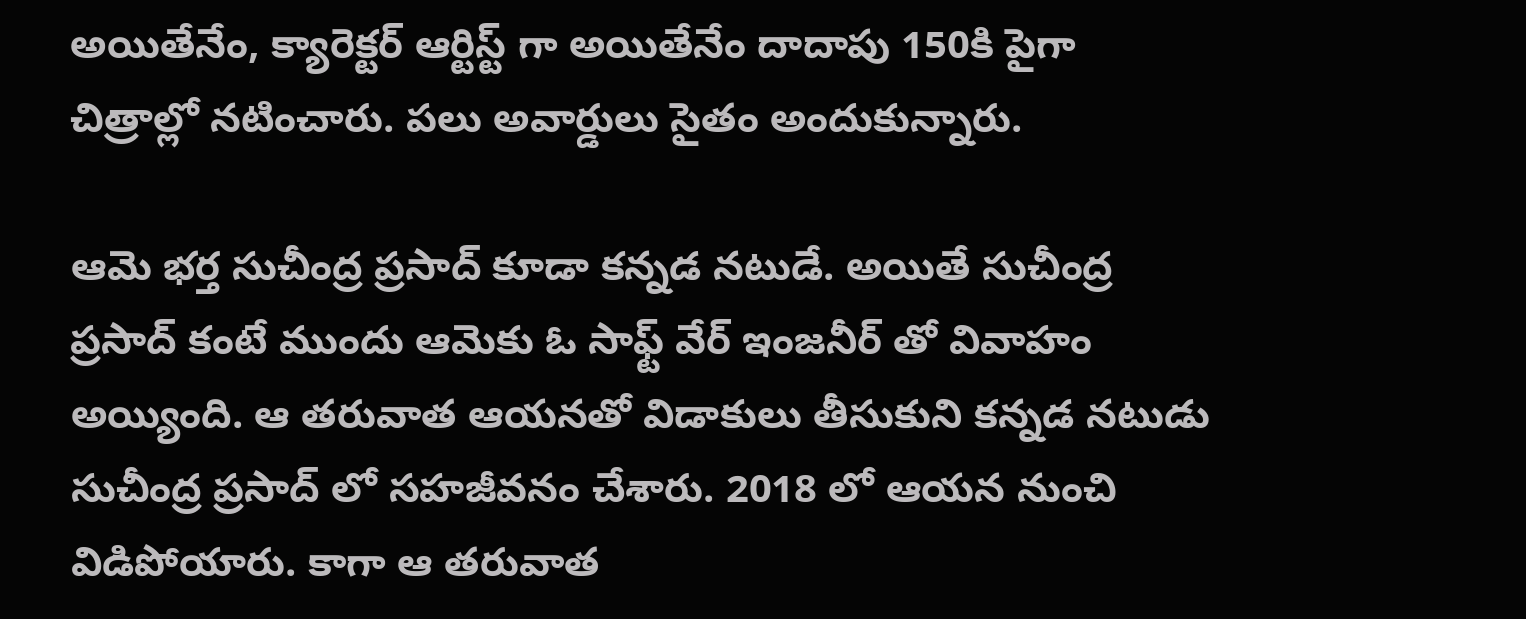అయితేనేం, క్యారెక్టర్ ఆర్టిస్ట్ గా అయితేనేం దాదాపు 150కి పైగా చిత్రాల్లో నటించారు. పలు అవార్డులు సైతం అందుకున్నారు.

ఆమె భర్త సుచీంద్ర ప్రసాద్ కూడా కన్నడ నటుడే. అయితే సుచీంద్ర ప్రసాద్ కంటే ముందు ఆమెకు ఓ సాఫ్ట్ వేర్ ఇంజనీర్ తో వివాహం అయ్యింది. ఆ తరువాత ఆయనతో విడాకులు తీసుకుని కన్నడ నటుడు సుచీంద్ర ప్రసాద్ లో సహజీవనం చేశారు. 2018 లో ఆయన నుంచి విడిపోయారు. కాగా ఆ తరువాత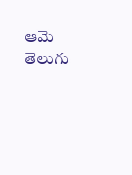ఆమె తెలుగు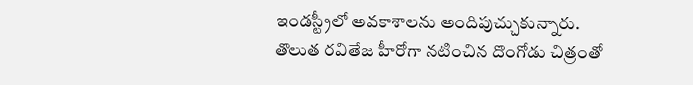ఇండస్ట్రీలో అవకాశాలను అందిపుచ్చుకున్నారు. తొలుత రవితేజ హీరోగా నటించిన దొంగోడు చిత్రంతో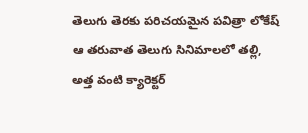తెలుగు తెరకు పరిచయమైన పవిత్రా లోకేష్ ఆ తరువాత తెలుగు సినిమాలలో తల్లి, అత్త వంటి క్యారెక్టర్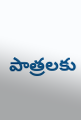పాత్రలకు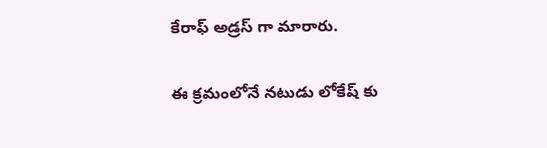కేరాఫ్ అడ్రస్ గా మారారు.

ఈ క్రమంలోనే నటుడు లోకేష్ కు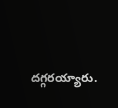దగ్గరయ్యారు.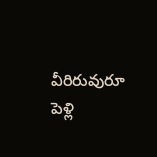వీరిరువురూ పెళ్లి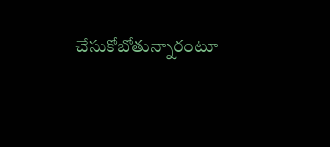చేసుకోబోతున్నారంటూ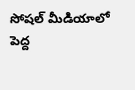సోషల్ మీడియాలో పెద్ద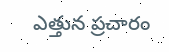ఎత్తున ప్రచారం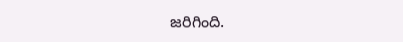జరిగింది.